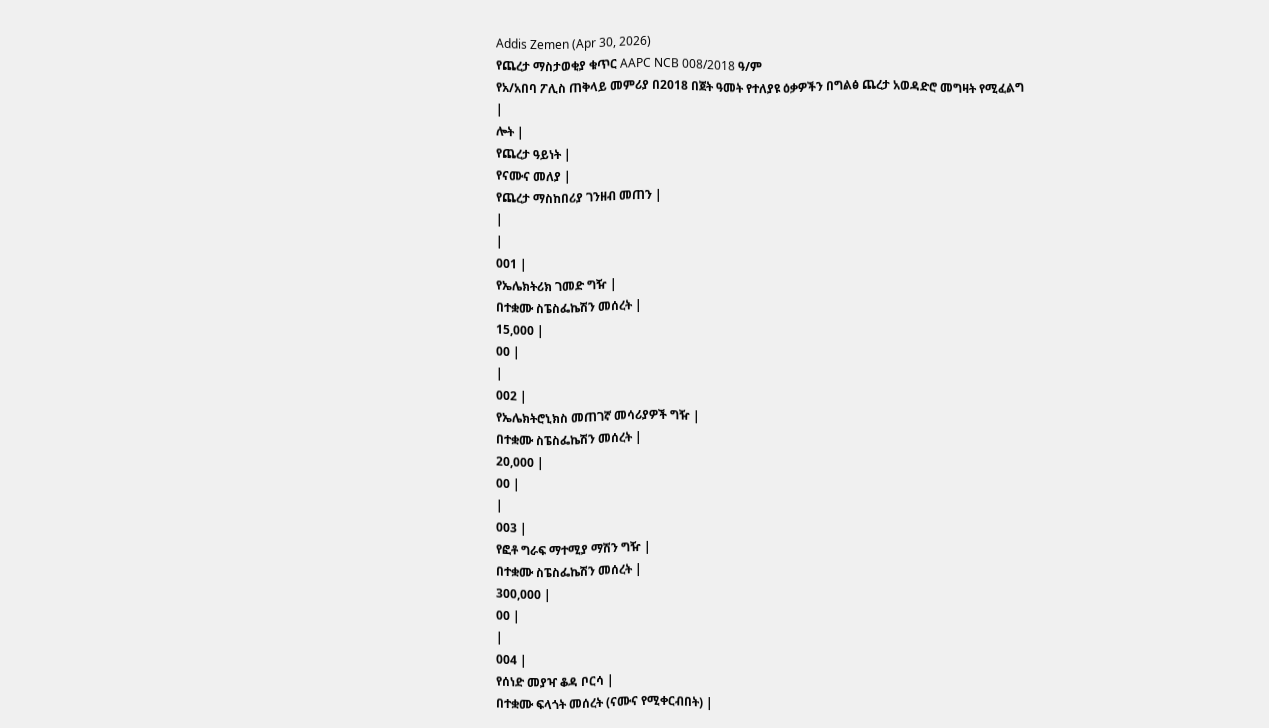Addis Zemen (Apr 30, 2026)
የጨረታ ማስታወቂያ ቁጥር AAPC NCB 008/2018 ዓ/ም
የአ/አበባ ፖሊስ ጠቅላይ መምሪያ በ2018 በጀት ዓመት የተለያዩ ዕቃዎችን በግልፅ ጨረታ አወዳድሮ መግዛት የሚፈልግ
|
ሎት |
የጨረታ ዓይነት |
የናሙና መለያ |
የጨረታ ማስከበሪያ ገንዘብ መጠን |
|
|
001 |
የኤሌክትሪክ ገመድ ግዥ |
በተቋሙ ስፔስፌኬሽን መሰረት |
15,000 |
00 |
|
002 |
የኤሌክትሮኒክስ መጠገኛ መሳሪያዎች ግዥ |
በተቋሙ ስፔስፌኬሽን መሰረት |
20,000 |
00 |
|
003 |
የፎቶ ግራፍ ማተሚያ ማሽን ግዥ |
በተቋሙ ስፔስፌኬሽን መሰረት |
300,000 |
00 |
|
004 |
የሰነድ መያዣ ቆዳ ቦርሳ |
በተቋሙ ፍላጎት መሰረት (ናሙና የሚቀርብበት) |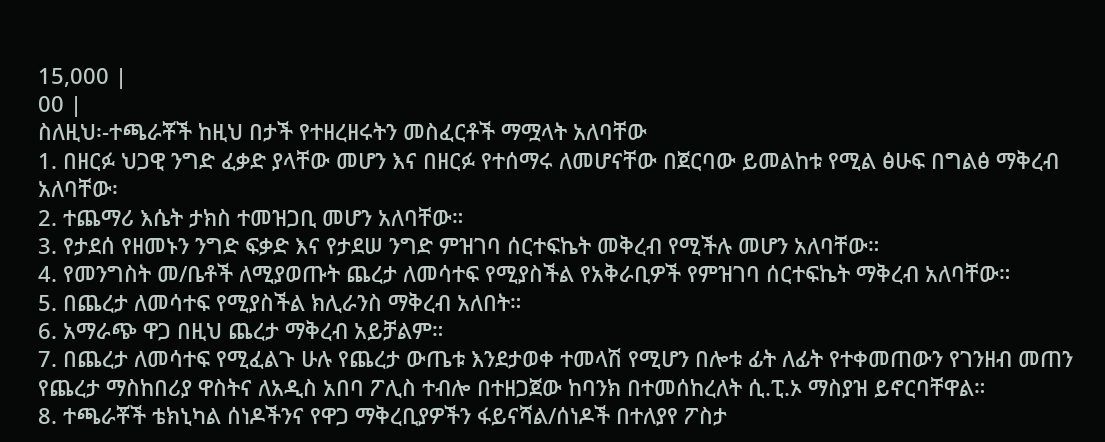15,000 |
00 |
ስለዚህ፡-ተጫራቾች ከዚህ በታች የተዘረዘሩትን መስፈርቶች ማሟላት አለባቸው
1. በዘርፉ ህጋዊ ንግድ ፈቃድ ያላቸው መሆን እና በዘርፉ የተሰማሩ ለመሆናቸው በጀርባው ይመልከቱ የሚል ፅሁፍ በግልፅ ማቅረብ አለባቸው፡
2. ተጨማሪ እሴት ታክስ ተመዝጋቢ መሆን አለባቸው።
3. የታደሰ የዘመኑን ንግድ ፍቃድ እና የታደሠ ንግድ ምዝገባ ሰርተፍኬት መቅረብ የሚችሉ መሆን አለባቸው።
4. የመንግስት መ/ቤቶች ለሚያወጡት ጨረታ ለመሳተፍ የሚያስችል የአቅራቢዎች የምዝገባ ሰርተፍኬት ማቅረብ አለባቸው።
5. በጨረታ ለመሳተፍ የሚያስችል ክሊራንስ ማቅረብ አለበት።
6. አማራጭ ዋጋ በዚህ ጨረታ ማቅረብ አይቻልም።
7. በጨረታ ለመሳተፍ የሚፈልጉ ሁሉ የጨረታ ውጤቱ እንደታወቀ ተመላሽ የሚሆን በሎቱ ፊት ለፊት የተቀመጠውን የገንዘብ መጠን የጨረታ ማስከበሪያ ዋስትና ለአዲስ አበባ ፖሊስ ተብሎ በተዘጋጀው ከባንክ በተመሰከረለት ሲ.ፒ.ኦ ማስያዝ ይኖርባቸዋል።
8. ተጫራቾች ቴክኒካል ሰነዶችንና የዋጋ ማቅረቢያዎችን ፋይናሻል/ሰነዶች በተለያየ ፖስታ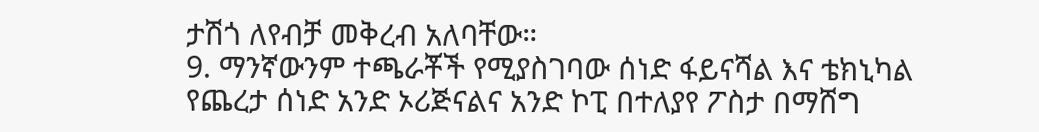ታሽጎ ለየብቻ መቅረብ አለባቸው።
9. ማንኛውንም ተጫራቾች የሚያስገባው ሰነድ ፋይናሻል እና ቴክኒካል የጨረታ ሰነድ አንድ ኦሪጅናልና አንድ ኮፒ በተለያየ ፖስታ በማሸግ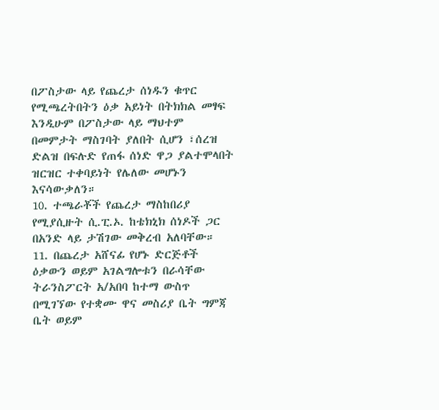በፖስታው ላይ የጨረታ ሰነዱን ቁጥር የሚጫረትበትን ዕቃ አይነት በትክክል መፃፍ እንዲሁም በፖስታው ላይ ማህተም በመምታት ማስገባት ያለበት ሲሆን ፣ሰረዝ ድልዝ በፍሉድ የጠፋ ሰነድ ዋጋ ያልተሞላበት ዝርዝር ተቀባይነት የሌለው መሆኑን እናሳውቃለን።
10. ተጫራቾች የጨረታ ማስከበሪያ የሚያሲዙት ሲ.ፒ.ኦ. ከቴክኒክ ሰነዶች ጋር በአንድ ላይ ታሽገው መቅረብ አለባቸው።
11. በጨረታ አሸናፊ የሆኑ ድርጅቶች ዕቃውን ወይም አገልግሎቱን በራሳቸው ትራንስፖርት አ/አበባ ከተማ ውስጥ በሚገኘው የተቋሙ ዋና መስሪያ ቤት ግምጃ ቤት ወይም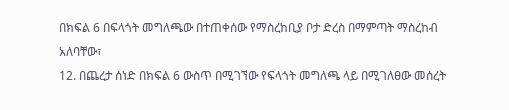በክፍል 6 በፍላጎት መግለጫው በተጠቀሰው የማስረከቢያ ቦታ ድረስ በማምጣት ማስረከብ አለባቸው፣
12. በጨረታ ሰነድ በክፍል 6 ውስጥ በሚገኘው የፍላጎት መግለጫ ላይ በሚገለፀው መሰረት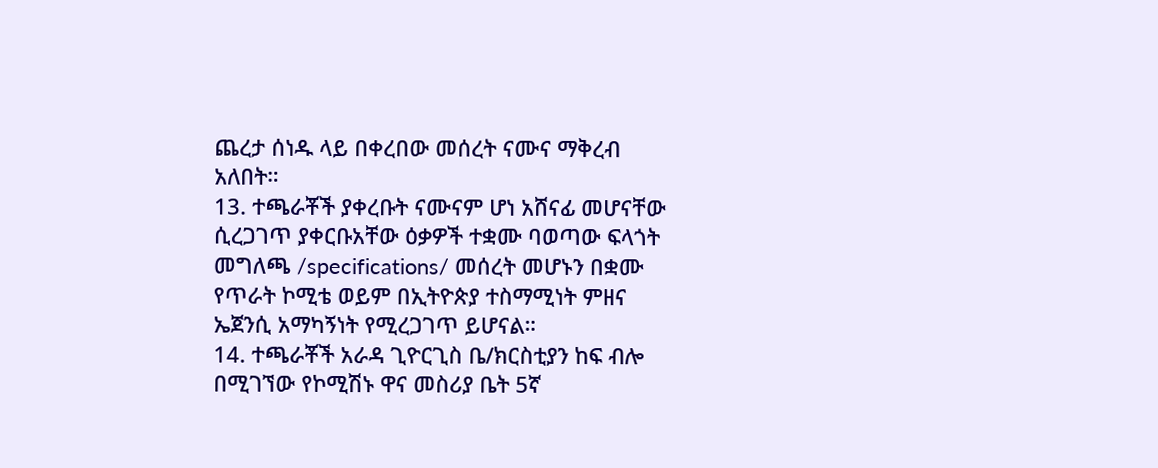ጨረታ ሰነዱ ላይ በቀረበው መሰረት ናሙና ማቅረብ አለበት።
13. ተጫራቾች ያቀረቡት ናሙናም ሆነ አሸናፊ መሆናቸው ሲረጋገጥ ያቀርቡአቸው ዕቃዎች ተቋሙ ባወጣው ፍላጎት መግለጫ /specifications/ መሰረት መሆኑን በቋሙ የጥራት ኮሚቴ ወይም በኢትዮጵያ ተስማሚነት ምዘና ኤጀንሲ አማካኝነት የሚረጋገጥ ይሆናል።
14. ተጫራቾች አራዳ ጊዮርጊስ ቤ/ክርስቲያን ከፍ ብሎ በሚገኘው የኮሚሽኑ ዋና መስሪያ ቤት 5ኛ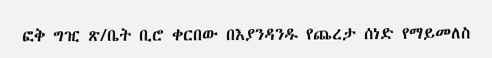ፎቅ ግዢ ጽ/ቤት ቢሮ ቀርበው በእያንዳንዱ የጨረታ ሰነድ የማይመለስ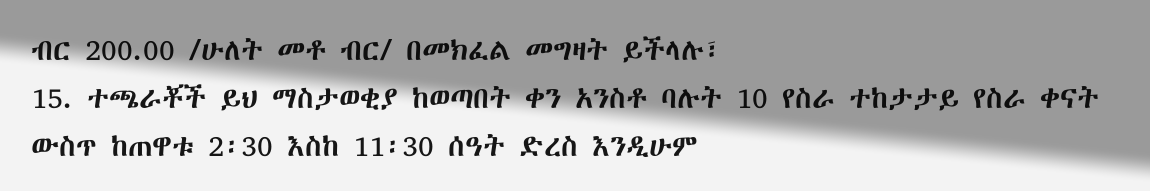ብር 200.00 /ሁለት መቶ ብር/ በመክፈል መግዛት ይችላሉ፣
15. ተጫራቾች ይህ ማስታወቂያ ከወጣበት ቀን አንስቶ ባሉት 10 የስራ ተከታታይ የስራ ቀናት ውስጥ ከጠዋቱ 2፡30 እስከ 11፡30 ሰዓት ድረስ እንዲሁም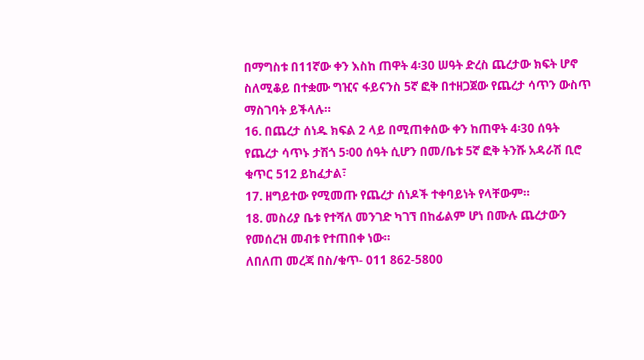በማግስቱ በ11ኛው ቀን እስከ ጠዋት 4፡30 ሠዓት ድረስ ጨረታው ክፍት ሆኖ ስለሚቆይ በተቋሙ ግዢና ፋይናንስ 5ኛ ፎቅ በተዘጋጀው የጨረታ ሳጥን ውስጥ ማስገባት ይችላሉ።
16. በጨረታ ሰነዱ ክፍል 2 ላይ በሚጠቀሰው ቀን ከጠዋት 4፡30 ሰዓት የጨረታ ሳጥኑ ታሽጎ 5፡00 ሰዓት ሲሆን በመ/ቤቱ 5ኛ ፎቅ ትንሹ አዳራሽ ቢሮ ቁጥር 512 ይከፈታል፣
17. ዘግይተው የሚመጡ የጨረታ ሰነዶች ተቀባይነት የላቸውም።
18. መስሪያ ቤቱ የተሻለ መንገድ ካገኘ በከፊልም ሆነ በሙሉ ጨረታውን የመሰረዝ መብቱ የተጠበቀ ነው።
ለበለጠ መረጃ በስ/ቁጥ- 011 862-5800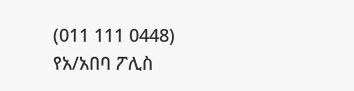(011 111 0448)
የአ/አበባ ፖሊስ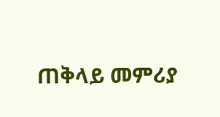ጠቅላይ መምሪያ